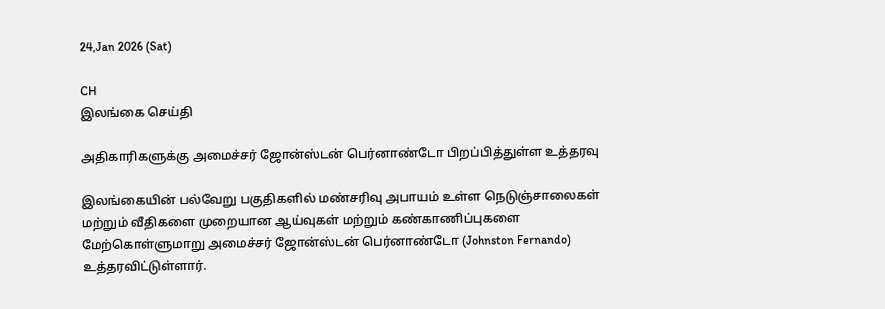24,Jan 2026 (Sat)

CH
இலங்கை செய்தி

அதிகாரிகளுக்கு அமைச்சர் ஜோன்ஸ்டன் பெர்னாண்டோ பிறப்பித்துள்ள உத்தரவு

இலங்கையின் பல்வேறு பகுதிகளில் மண்சரிவு அபாயம் உள்ள நெடுஞ்சாலைகள் மற்றும் வீதிகளை முறையான ஆய்வுகள் மற்றும் கண்காணிப்புகளை மேற்கொள்ளுமாறு அமைச்சர் ஜோன்ஸ்டன் பெர்னாண்டோ (Johnston Fernando) உத்தரவிட்டுள்ளார்.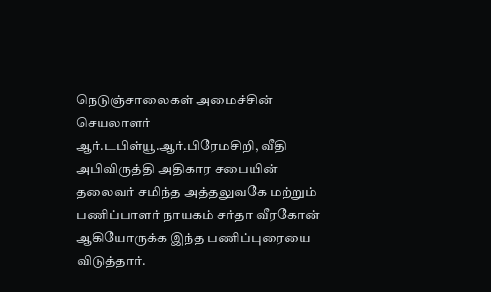நெடுஞ்சாலைகள் அமைச்சின் செயலாளர் ஆர்.டபிள்யூ.ஆர்.பிரேமசிறி, வீதி அபிவிருத்தி அதிகார சபையின் தலைவர் சமிந்த அத்தலுவகே மற்றும் பணிப்பாளர் நாயகம் சர்தா வீரகோன் ஆகியோருக்க இந்த பணிப்புரையை விடுத்தார்.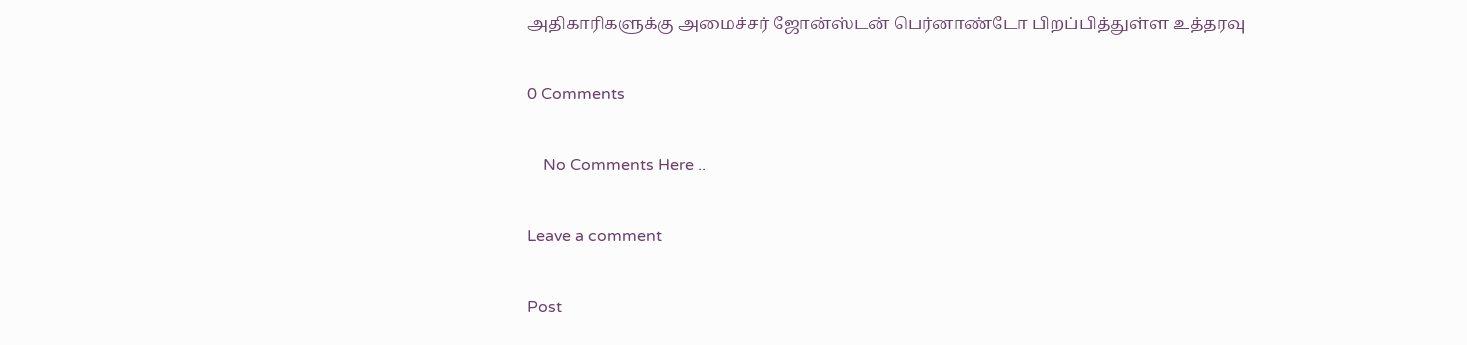அதிகாரிகளுக்கு அமைச்சர் ஜோன்ஸ்டன் பெர்னாண்டோ பிறப்பித்துள்ள உத்தரவு

0 Comments

    No Comments Here ..

Leave a comment

Post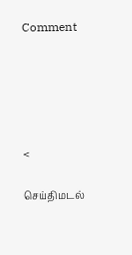Comment





<

செய்திமடல்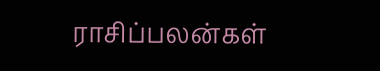ராசிப்பலன்கள்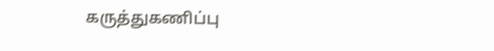கருத்துகணிப்பு